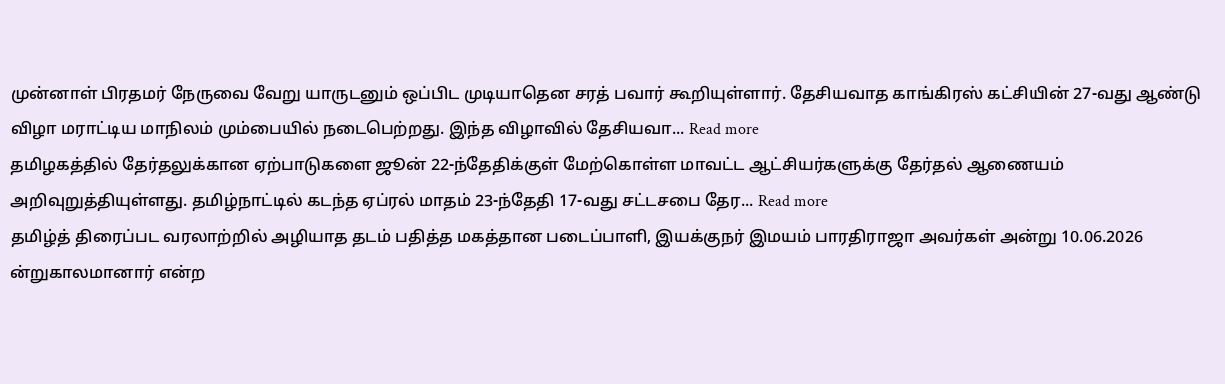முன்னாள் பிரதமர் நேருவை வேறு யாருடனும் ஒப்பிட முடியாதென சரத் பவார் கூறியுள்ளார். தேசியவாத காங்கிரஸ் கட்சியின் 27-வது ஆண்டு விழா மராட்டிய மாநிலம் மும்பையில் நடைபெற்றது. இந்த விழாவில் தேசியவா... Read more
தமிழகத்தில் தேர்தலுக்கான ஏற்பாடுகளை ஜூன் 22-ந்தேதிக்குள் மேற்கொள்ள மாவட்ட ஆட்சியர்களுக்கு தேர்தல் ஆணையம் அறிவுறுத்தியுள்ளது. தமிழ்நாட்டில் கடந்த ஏப்ரல் மாதம் 23-ந்தேதி 17-வது சட்டசபை தேர... Read more
தமிழ்த் திரைப்பட வரலாற்றில் அழியாத தடம் பதித்த மகத்தான படைப்பாளி, இயக்குநர் இமயம் பாரதிராஜா அவர்கள் அன்று 10.06.2026 ன்றுகாலமானார் என்ற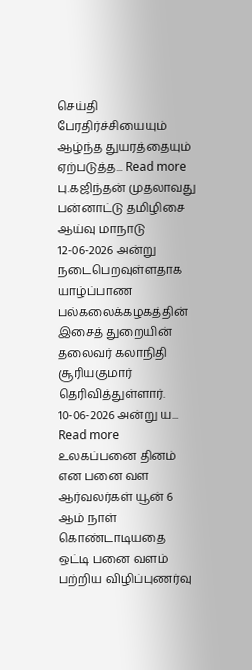செய்தி பேரதிர்ச்சியையும் ஆழ்ந்த துயரத்தையும் ஏற்படுத்த... Read more
பு.கஜிந்தன் முதலாவது பன்னாட்டு தமிழிசை ஆய்வு மாநாடு 12-06-2026 அன்று நடைபெறவுள்ளதாக யாழ்ப்பாண பல்கலைக்கழகத்தின் இசைத் துறையின் தலைவர் கலாநிதி சூரியகுமார் தெரிவித்துள்ளார். 10-06-2026 அன்று ய... Read more
உலகப்பனை தினம் என பனை வள ஆர்வலர்கள் யூன் 6 ஆம் நாள் கொண்டாடியதை ஒட்டி பனை வளம் பற்றிய விழிப்புணர்வு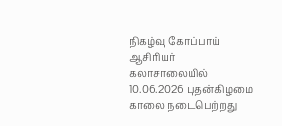நிகழ்வு கோப்பாய் ஆசிரியர் கலாசாலையில் 10.06.2026 புதன்கிழமை காலை நடைபெற்றது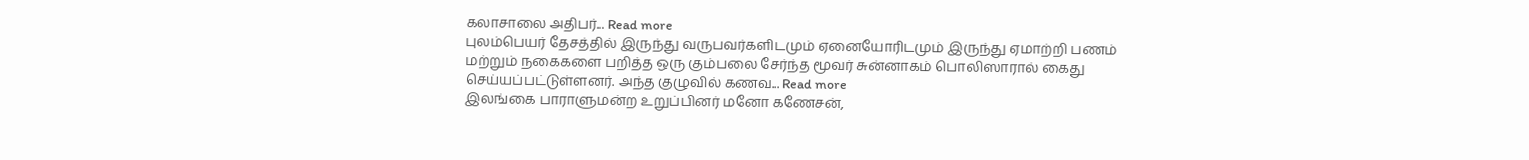கலாசாலை அதிபர்... Read more
புலம்பெயர் தேசத்தில் இருந்து வருபவர்களிடமும் ஏனையோரிடமும் இருந்து ஏமாற்றி பணம் மற்றும் நகைகளை பறித்த ஒரு கும்பலை சேர்ந்த மூவர் சுன்னாகம் பொலிஸாரால் கைது செய்யப்பட்டுள்ளனர். அந்த குழுவில் கணவ... Read more
இலங்கை பாராளுமன்ற உறுப்பினர் மனோ கணேசன்,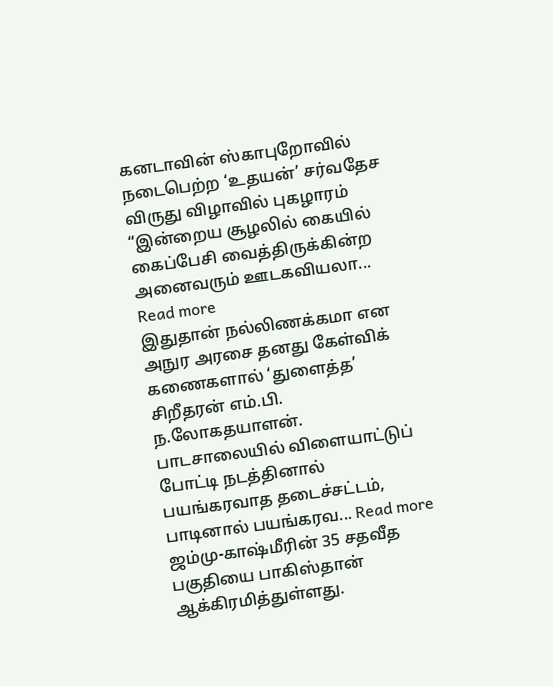கனடாவின் ஸ்காபுறோவில் நடைபெற்ற ‘உதயன்’ சர்வதேச விருது விழாவில் புகழாரம் “இன்றைய சூழலில் கையில் கைப்பேசி வைத்திருக்கின்ற அனைவரும் ஊடகவியலா... Read more
இதுதான் நல்லிணக்கமா என அநுர அரசை தனது கேள்விக் கணைகளால் ‘துளைத்த’ சிறீதரன் எம்.பி. ந.லோகதயாளன். பாடசாலையில் விளையாட்டுப் போட்டி நடத்தினால் பயங்கரவாத தடைச்சட்டம், பாடினால் பயங்கரவ... Read more
ஜம்மு-காஷ்மீரின் 35 சதவீத பகுதியை பாகிஸ்தான் ஆக்கிரமித்துள்ளது.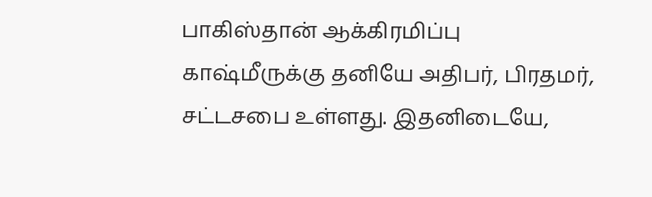பாகிஸ்தான் ஆக்கிரமிப்பு காஷ்மீருக்கு தனியே அதிபர், பிரதமர், சட்டசபை உள்ளது. இதனிடையே,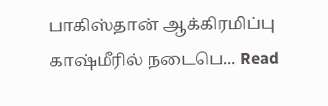பாகிஸ்தான் ஆக்கிரமிப்பு காஷ்மீரில் நடைபெ... Read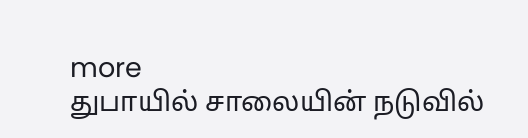more
துபாயில் சாலையின் நடுவில்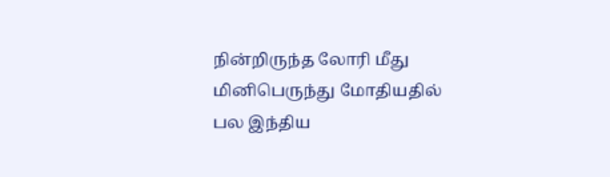நின்றிருந்த லோரி மீது மினிபெருந்து மோதியதில் பல இந்திய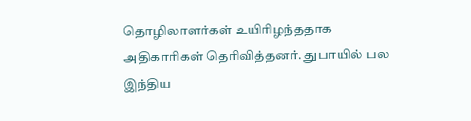தொழிலாளர்கள் உயிரிழந்ததாக அதிகாரிகள் தெரிவித்தனர். துபாயில் பல இந்திய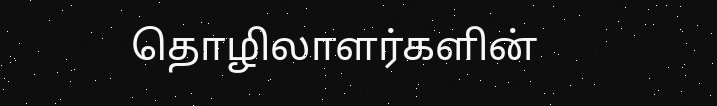தொழிலாளர்களின்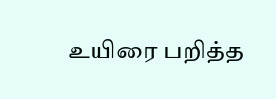உயிரை பறித்த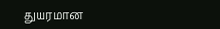துயரமான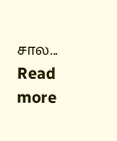சால... Read more